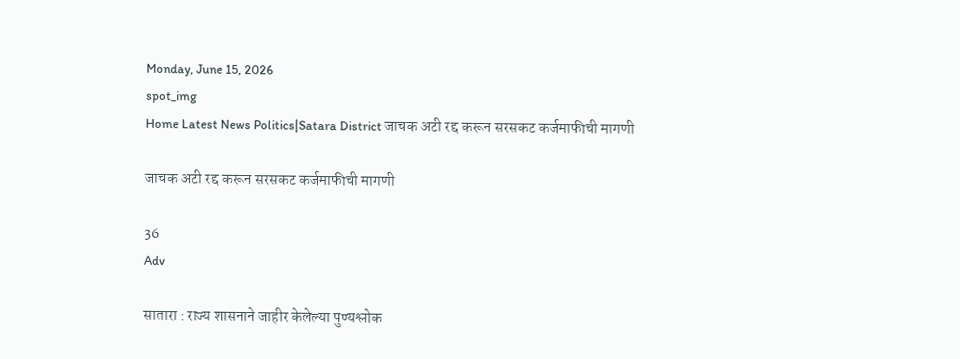Monday, June 15, 2026
spot_img
Home Latest News Politics|Satara District जाचक अटी रद्द करून सरसकट कर्जमाफीची मागणी

जाचक अटी रद्द करून सरसकट कर्जमाफीची मागणी

36
Adv

सातारा : राज्य शासनाने जाहीर केलेल्या पुण्यश्लोक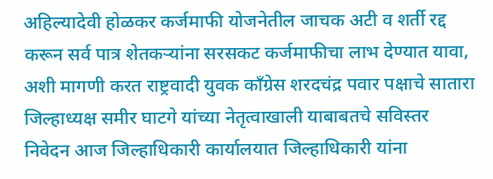अहिल्यादेवी होळकर कर्जमाफी योजनेतील जाचक अटी व शर्ती रद्द करून सर्व पात्र शेतकऱ्यांना सरसकट कर्जमाफीचा लाभ देण्यात यावा, अशी मागणी करत राष्ट्रवादी युवक काँग्रेस शरदचंद्र पवार पक्षाचे सातारा जिल्हाध्यक्ष समीर घाटगे यांच्या नेतृत्वाखाली याबाबतचे सविस्तर निवेदन आज जिल्हाधिकारी कार्यालयात जिल्हाधिकारी यांना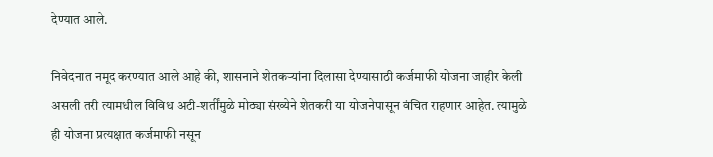देण्यात आले.

निवेदनात नमूद करण्यात आले आहे की, शासनाने शेतकऱ्यांना दिलासा देण्यासाठी कर्जमाफी योजना जाहीर केली असली तरी त्यामधील विविध अटी-शर्तींमुळे मोठ्या संख्येने शेतकरी या योजनेपासून वंचित राहणार आहेत. त्यामुळे ही योजना प्रत्यक्षात कर्जमाफी नसून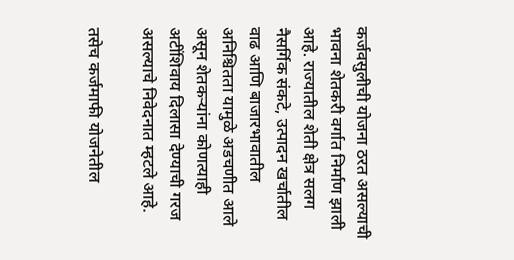कर्जवसुलीची योजना ठरत असल्याची भावना शेतकरी वर्गात निर्माण झाली आहे. राज्यातील शेती क्षेत्र सलग नैसर्गिक संकटे, उत्पादन खर्चातील वाढ आणि बाजारभावातील अनिश्चितता यामुळे अडचणीत आले असून शेतकऱ्यांना कोणत्याही अटींशिवाय दिलासा देण्याची गरज असल्याचे निवेदनात म्हटले आहे.

तसेच कर्जमाफी योजनेतील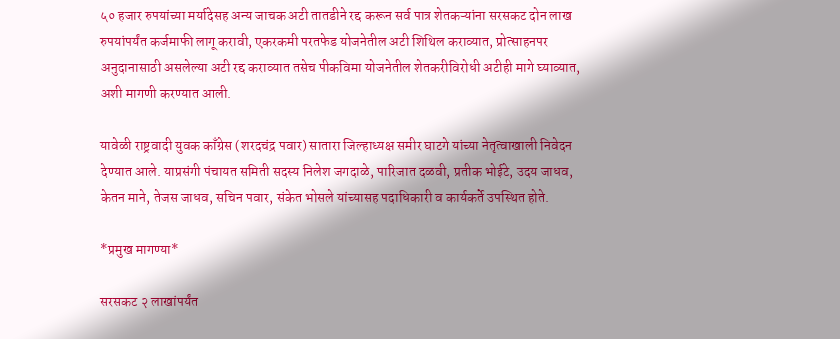५० हजार रुपयांच्या मर्यादेसह अन्य जाचक अटी तातडीने रद्द करून सर्व पात्र शेतकऱ्यांना सरसकट दोन लाख रुपयांपर्यंत कर्जमाफी लागू करावी, एकरकमी परतफेड योजनेतील अटी शिथिल कराव्यात, प्रोत्साहनपर अनुदानासाठी असलेल्या अटी रद्द कराव्यात तसेच पीकविमा योजनेतील शेतकरीविरोधी अटीही मागे घ्याव्यात, अशी मागणी करण्यात आली.

यावेळी राष्ट्रवादी युवक काँग्रेस (शरदचंद्र पवार) सातारा जिल्हाध्यक्ष समीर घाटगे यांच्या नेतृत्वाखाली निवेदन देण्यात आले. याप्रसंगी पंचायत समिती सदस्य निलेश जगदाळे, पारिजात दळवी, प्रतीक भोईटे, उदय जाधव, केतन माने, तेजस जाधव, सचिन पवार, संकेत भोसले यांच्यासह पदाधिकारी व कार्यकर्ते उपस्थित होते.

*प्रमुख मागण्या*

सरसकट २ लाखांपर्यंत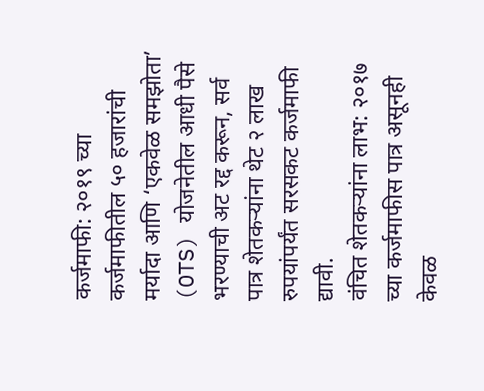कर्जमाफी: २०१९ च्या कर्जमाफीतील ५० हजारांची मर्यादा आणि ‘एकवेळ समझोता’ (OTS) योजनेतील आधी पैसे भरण्याची अट रद्द करून, सर्व पात्र शेतकऱ्यांना थेट २ लाख रुपयांपर्यंत सरसकट कर्जमाफी द्यावी.
वंचित शेतकऱ्यांना लाभ: २०१७ च्या कर्जमाफीस पात्र असूनही केवळ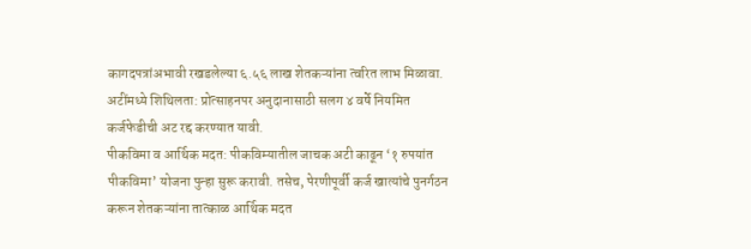कागदपत्रांअभावी रखडलेल्या ६.५६ लाख शेतकऱ्यांना त्वरित लाभ मिळावा.
अटींमध्ये शिथिलता: प्रोत्साहनपर अनुदानासाठी सलग ४ वर्षे नियमित कर्जफेडीची अट रद्द करण्यात यावी.
पीकविमा व आर्थिक मदत: पीकविम्यातील जाचक अटी काढून ‘१ रुपयांत पीकविमा’ योजना पुन्हा सुरू करावी. तसेच, पेरणीपूर्वी कर्ज खात्यांचे पुनर्गठन करून शेतकऱ्यांना तात्काळ आर्थिक मदत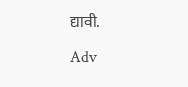द्यावी.

Adv